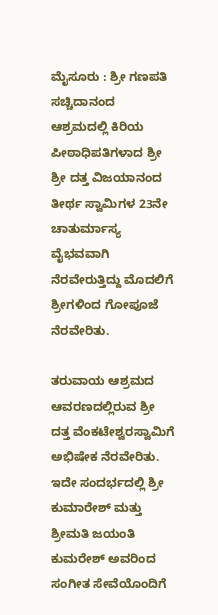ಮೈಸೂರು : ಶ್ರೀ ಗಣಪತಿ ಸಚ್ಚಿದಾನಂದ ಆಶ್ರಮದಲ್ಲಿ ಕಿರಿಯ ಪೀಠಾಧಿಪತಿಗಳಾದ ಶ್ರೀ ಶ್ರೀ ದತ್ತ ವಿಜಯಾನಂದ ತೀರ್ಥ ಸ್ವಾಮಿಗಳ 23ನೇ ಚಾತುರ್ಮಾಸ್ಯ ವೈಭವವಾಗಿ ನೆರವೇರುತ್ತಿದ್ದು ಮೊದಲಿಗೆ ಶ್ರೀಗಳಿಂದ ಗೋಪೂಜೆ ನೆರವೇರಿತು.

ತರುವಾಯ ಆಶ್ರಮದ ಆವರಣದಲ್ಲಿರುವ ಶ್ರೀ ದತ್ತ ವೆಂಕಟೇಶ್ವರಸ್ವಾಮಿಗೆ ಅಭಿಷೇಕ ನೆರವೇರಿತು. ಇದೇ ಸಂದರ್ಭದಲ್ಲಿ ಶ್ರೀ ಕುಮಾರೇಶ್ ಮತ್ತು ಶ್ರೀಮತಿ ಜಯಂತಿ ಕುಮರೇಶ್ ಅವರಿಂದ ಸಂಗೀತ ಸೇವೆಯೊಂದಿಗೆ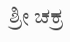ಶ್ರೀ ಚಕ್ರ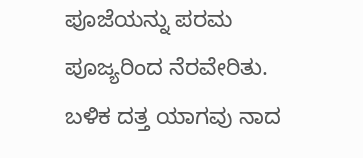ಪೂಜೆಯನ್ನು ಪರಮ ಪೂಜ್ಯರಿಂದ ನೆರವೇರಿತು. ಬಳಿಕ ದತ್ತ ಯಾಗವು ನಾದ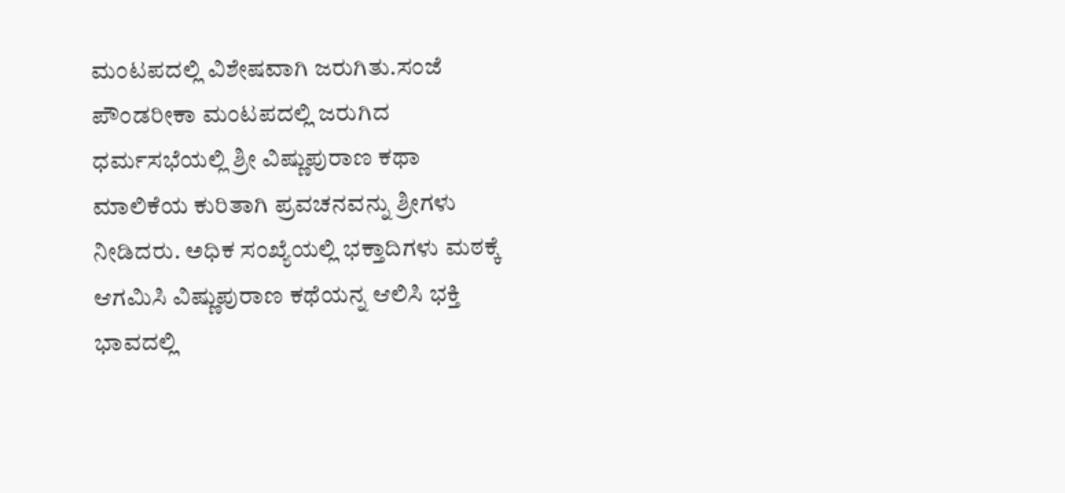ಮಂಟಪದಲ್ಲಿ ವಿಶೇಷವಾಗಿ ಜರುಗಿತು.ಸಂಜೆ ಪೌಂಡರೀಕಾ ಮಂಟಪದಲ್ಲಿ ಜರುಗಿದ ಧರ್ಮಸಭೆಯಲ್ಲಿ ಶ್ರೀ ವಿಷ್ಣುಪುರಾಣ ಕಥಾ ಮಾಲಿಕೆಯ ಕುರಿತಾಗಿ ಪ್ರವಚನವನ್ನು ಶ್ರೀಗಳು ನೀಡಿದರು. ಅಧಿಕ ಸಂಖ್ಯೆಯಲ್ಲಿ ಭಕ್ತಾದಿಗಳು ಮಠಕ್ಕೆ ಆಗಮಿಸಿ ವಿಷ್ಣುಪುರಾಣ ಕಥೆಯನ್ನ ಆಲಿಸಿ ಭಕ್ತಿ ಭಾವದಲ್ಲಿ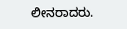ಲೀನರಾದರು.